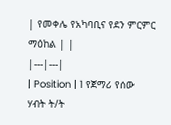| የመቀሌ የአካባቢና የደን ምርምር ማዕከል | |
|---|---|
| Position | 1 የጀማሪ የሰው ሃብት ት/ት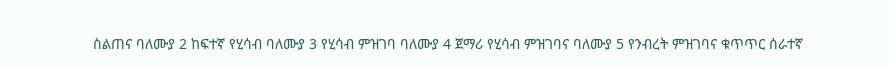ስልጠና ባለሙያ 2 ከፍተኛ የሂሳብ ባለሙያ 3 የሂሳብ ምዝገባ ባለሙያ 4 ጀማሪ የሂሳብ ምዝገባና ባለሙያ 5 የንብረት ምዝገባና ቁጥጥር ሰራተኛ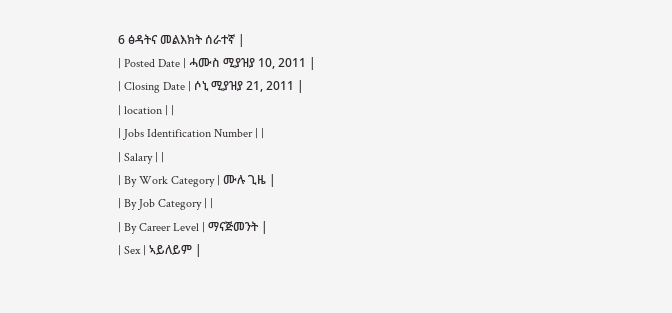6 ፅዳትና መልእክት ሰራተኛ |
| Posted Date | ሓሙስ ሚያዝያ 10, 2011 |
| Closing Date | ሶኒ ሚያዝያ 21, 2011 |
| location | |
| Jobs Identification Number | |
| Salary | |
| By Work Category | ሙሉ ጊዜ |
| By Job Category | |
| By Career Level | ማናጅመንት |
| Sex | ኣይለይም |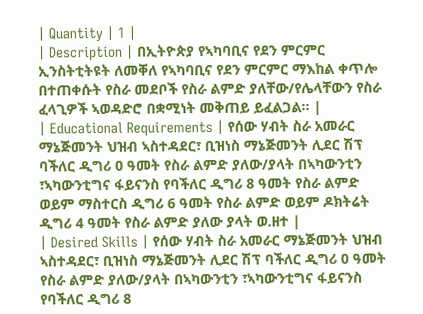| Quantity | 1 |
| Description | በኢትዮጵያ የኣካባቢና የደን ምርምር ኢንስትቲትዩት ለመቐለ የኣካባቢና የደን ምርምር ማእከል ቀጥሎ በተጠቀሱት የስራ መደቦች የስራ ልምድ ያለቸው/የሌላቸውን የስራ ፈላጊዎች ኣወዳድሮ በቋሚነት መቅጠይ ይፈልጋል፡፡ |
| Educational Requirements | የሰው ሃብት ስራ አመራር ማኔጅመንት ህዝብ ኣስተዳደር፣ ቢዝነስ ማኔጅመንት ሊደር ሽፕ ባችለር ዲግሪ 0 ዓመት የስራ ልምድ ያለው/ያላት በኣካውንቲን ፣ኣካውንቲግና ፋይናንስ የባችለር ዲግሪ 8 ዓመት የስራ ልምድ ወይም ማስተርስ ዲግሪ 6 ዓመት የስራ ልምድ ወይም ዶክትሬት ዲግሪ 4 ዓመት የስራ ልምድ ያለው ያላት ወ.ዘተ |
| Desired Skills | የሰው ሃብት ስራ አመራር ማኔጅመንት ህዝብ ኣስተዳደር፣ ቢዝነስ ማኔጅመንት ሊደር ሽፕ ባችለር ዲግሪ 0 ዓመት የስራ ልምድ ያለው/ያላት በኣካውንቲን ፣ኣካውንቲግና ፋይናንስ የባችለር ዲግሪ 8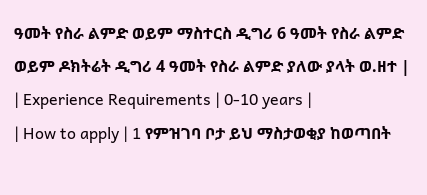ዓመት የስራ ልምድ ወይም ማስተርስ ዲግሪ 6 ዓመት የስራ ልምድ ወይም ዶክትሬት ዲግሪ 4 ዓመት የስራ ልምድ ያለው ያላት ወ.ዘተ |
| Experience Requirements | 0-10 years |
| How to apply | 1 የምዝገባ ቦታ ይህ ማስታወቂያ ከወጣበት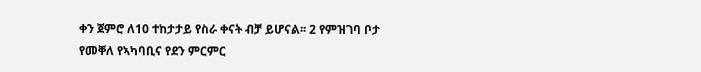ቀን ጀምሮ ለ10 ተከታታይ የስራ ቀናት ብቻ ይሆናል፡፡ 2 የምዝገባ ቦታ የመቐለ የኣካባቢና የደን ምርምር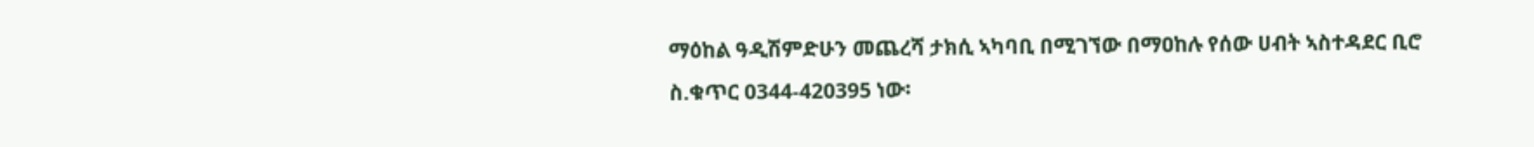ማዕከል ዓዲሽምድሁን መጨረሻ ታክሲ ኣካባቢ በሚገኘው በማዐከሉ የሰው ሀብት ኣስተዳደር ቢሮ ስ.ቁጥር 0344-420395 ነው፡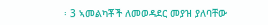፡ 3 ኣመልካቾች ለመወዳደር መያዝ ያለባቸው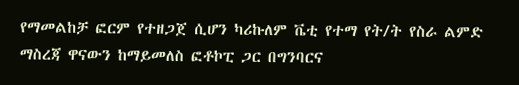የማመልከቻ ፎርም የተዘጋጀ ሲሆን ካሪኩለም ቬቲ የተማ የት/ት የስራ ልምድ ማስረጃ ዋናውን ከማይመለስ ፎቶኮፒ ጋር በግንባርና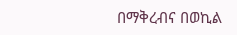በማቅረብና በወኪል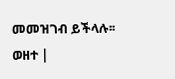መመዝገብ ይችላሉ፡፡ ወዘተ |